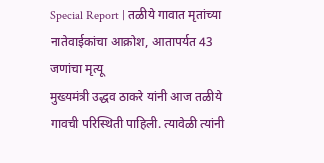Special Report | तळीये गावात मृतांच्या नातेवाईकांचा आक्रोश, आतापर्यत 43 जणांचा मृत्यू
मुख्यमंत्री उद्धव ठाकरे यांनी आज तळीये गावची परिस्थिती पाहिली. त्यावेळी त्यांनी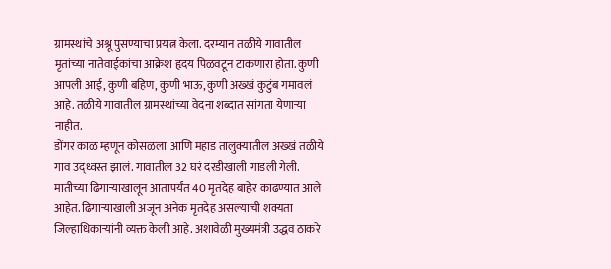ग्रामस्थांचे अश्रू पुसण्याचा प्रयत्न केला. दरम्यान तळीये गावातील मृतांच्या नातेवाईकांचा आक्रेश हृदय पिळवटून टाकणारा होता. कुणी आपली आई, कुणी बहिण, कुणी भाऊ, कुणी अख्खं कुटुंब गमावलं आहे. तळीये गावातील ग्रामस्थांच्या वेदना शब्दात सांगता येणाऱ्या नाहीत.
डोंगर काळ म्हणून कोसळला आणि महाड तालुक्यातील अख्खं तळीये गाव उद्ध्वस्त झालं. गावातील 32 घरं दरडीखाली गाडली गेली. मातीच्या ढिगाऱ्याखालून आतापर्यंत 40 मृतदेह बाहेर काढण्यात आले आहेत. ढिगाऱ्याखाली अजून अनेक मृतदेह असल्याची शक्यता जिल्हाधिकाऱ्यांनी व्यक्त केली आहे. अशावेळी मुख्यमंत्री उद्धव ठाकरे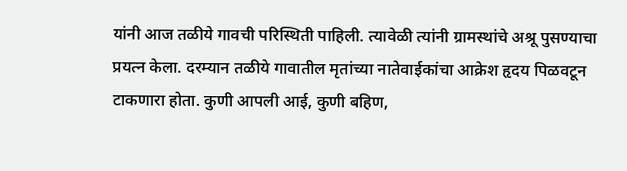यांनी आज तळीये गावची परिस्थिती पाहिली. त्यावेळी त्यांनी ग्रामस्थांचे अश्रू पुसण्याचा प्रयत्न केला. दरम्यान तळीये गावातील मृतांच्या नातेवाईकांचा आक्रेश हृदय पिळवटून टाकणारा होता. कुणी आपली आई, कुणी बहिण,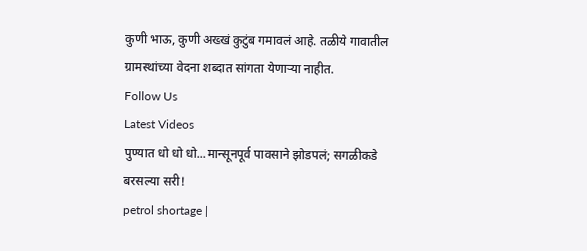कुणी भाऊ, कुणी अख्खं कुटुंब गमावलं आहे. तळीये गावातील ग्रामस्थांच्या वेदना शब्दात सांगता येणाऱ्या नाहीत.
Follow Us
Latest Videos
पुण्यात धो धो धो...मान्सूनपूर्व पावसाने झोडपलं; सगळीकडे बरसल्या सरी!
petrol shortage |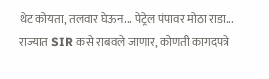थेट कोयता, तलवार घेऊन... पेट्रेल पंपावर मोठा राडा...
राज्यात SIR कसे राबवले जाणार, कोणती कागदपत्रे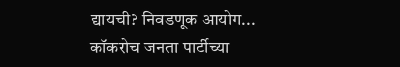द्यायची? निवडणूक आयोग...
कॉकरोच जनता पार्टीच्या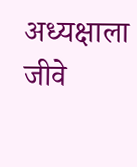अध्यक्षाला जीवे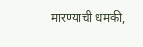मारण्याची धमकी,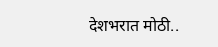देशभरात मोठी..